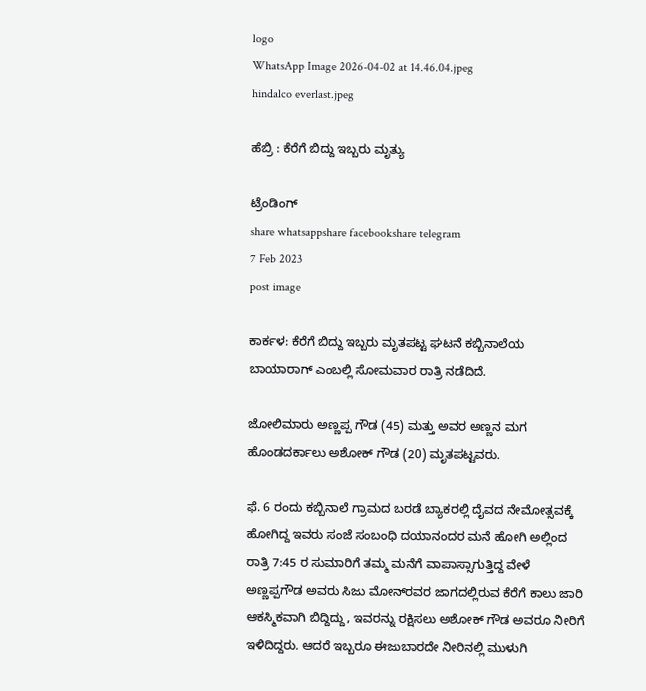logo
WhatsApp Image 2026-04-02 at 14.46.04.jpeg
hindalco everlast.jpeg

ಹೆಬ್ರಿ : ಕೆರೆಗೆ ಬಿದ್ದು ಇಬ್ಬರು ಮೃತ್ಯು

ಟ್ರೆಂಡಿಂಗ್
share whatsappshare facebookshare telegram
7 Feb 2023
post image

ಕಾರ್ಕಳ: ಕೆರೆಗೆ ಬಿದ್ದು ಇಬ್ಬರು ಮೃತಪಟ್ಟ ಘಟನೆ ಕಬ್ಬಿನಾಲೆಯ ಬಾಯಾರಾಗ್‌ ಎಂಬಲ್ಲಿ ಸೋಮವಾರ ರಾತ್ರಿ ನಡೆದಿದೆ.

ಜೋಲಿಮಾರು ಅಣ್ಣಪ್ಪ ಗೌಡ (45) ಮತ್ತು ಅವರ ಅಣ್ಣನ ಮಗ ಹೊಂಡದರ್ಕಾಲು ಅಶೋಕ್ ಗೌಡ (20) ಮೃತಪಟ್ಟವರು.

ಫೆ. 6 ರಂದು ಕಬ್ಬಿನಾಲೆ ಗ್ರಾಮದ ಬರಡೆ ಬ್ಯಾಕರಲ್ಲಿ ದೈವದ ನೇಮೋತ್ಸವಕ್ಕೆ ಹೋಗಿದ್ದ ಇವರು ಸಂಜೆ ಸಂಬಂಧಿ ದಯಾನಂದರ ಮನೆ ಹೋಗಿ ಅಲ್ಲಿಂದ ರಾತ್ರಿ 7:45 ರ ಸುಮಾರಿಗೆ ತಮ್ಮ ಮನೆಗೆ ವಾಪಾಸ್ಸಾಗುತ್ತಿದ್ದ ವೇಳೆ ಅಣ್ಣಪ್ಪಗೌಡ ಅವರು ಸಿಜು ಮೋನ್‌ರವರ ಜಾಗದಲ್ಲಿರುವ ಕೆರೆಗೆ ಕಾಲು ಜಾರಿ ಆಕಸ್ಮಿಕವಾಗಿ ಬಿದ್ದಿದ್ದು, ಇವರನ್ನು ರಕ್ಷಿಸಲು ಅಶೋಕ್ ಗೌಡ ಅವರೂ ನೀರಿಗೆ ಇಳಿದಿದ್ದರು. ಆದರೆ ಇಬ್ಬರೂ ಈಜುಬಾರದೇ ನೀರಿನಲ್ಲಿ ಮುಳುಗಿ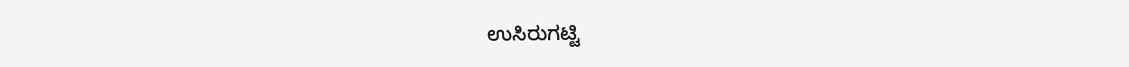ಉಸಿರುಗಟ್ಟಿ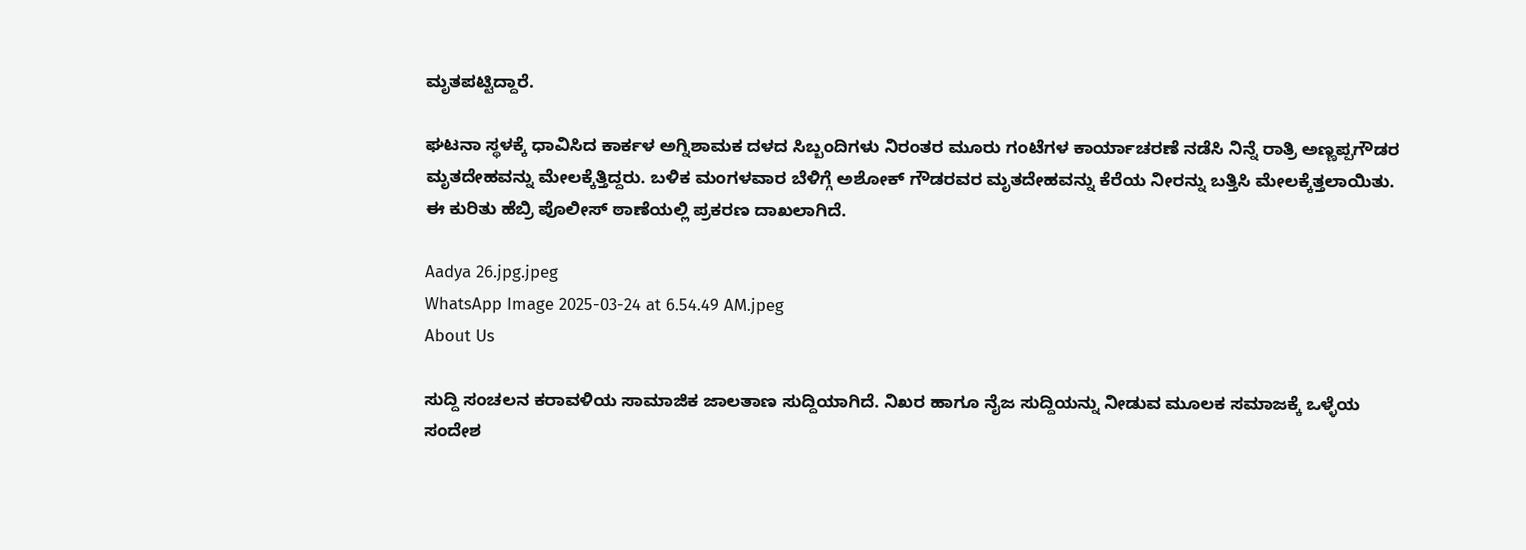ಮೃತಪಟ್ಟಿದ್ದಾರೆ.

ಘಟನಾ ಸ್ಥಳಕ್ಕೆ ಧಾವಿಸಿದ ಕಾರ್ಕಳ ಅಗ್ನಿಶಾಮಕ ದಳದ ಸಿಬ್ಬಂದಿಗಳು ನಿರಂತರ ಮೂರು ಗಂಟೆಗಳ ಕಾರ್ಯಾಚರಣೆ ನಡೆಸಿ ನಿನ್ನೆ ರಾತ್ರಿ ಅಣ್ಣಪ್ಪಗೌಡರ ಮೃತದೇಹವನ್ನು ಮೇಲಕ್ಕೆತ್ತಿದ್ದರು. ಬಳಿಕ ಮಂಗಳವಾರ ಬೆಳಿಗ್ಗೆ ಅಶೋಕ್ ಗೌಡರವರ ಮೃತದೇಹವನ್ನು ಕೆರೆಯ ನೀರನ್ನು ಬತ್ತಿಸಿ ಮೇಲಕ್ಕೆತ್ತಲಾಯಿತು. ಈ ಕುರಿತು ಹೆಬ್ರಿ ಪೊಲೀಸ್ ಠಾಣೆಯಲ್ಲಿ ಪ್ರಕರಣ ದಾಖಲಾಗಿದೆ.

Aadya 26.jpg.jpeg
WhatsApp Image 2025-03-24 at 6.54.49 AM.jpeg
About Us

ಸುದ್ದಿ ಸಂಚಲನ ಕರಾವಳಿಯ ಸಾಮಾಜಿಕ ಜಾಲತಾಣ ಸುದ್ದಿಯಾಗಿದೆ. ನಿಖರ ಹಾಗೂ ನೈಜ ಸುದ್ದಿಯನ್ನು ನೀಡುವ ಮೂಲಕ ಸಮಾಜಕ್ಕೆ ಒಳ್ಳೆಯ ಸಂದೇಶ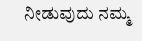ನೀಡುವುದು ನಮ್ಮ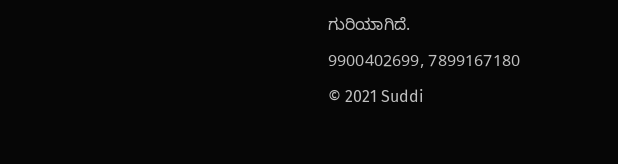ಗುರಿಯಾಗಿದೆ.

9900402699, 7899167180

© 2021 Suddi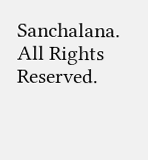Sanchalana. All Rights Reserved.